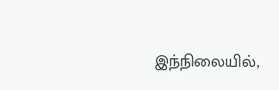இந்நிலையில்,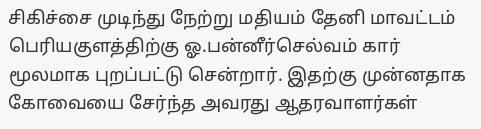சிகிச்சை முடிந்து நேற்று மதியம் தேனி மாவட்டம் பெரியகுளத்திற்கு ஓ.பன்னீர்செல்வம் கார் மூலமாக புறப்பட்டு சென்றார். இதற்கு முன்னதாக கோவையை சேர்ந்த அவரது ஆதரவாளர்கள்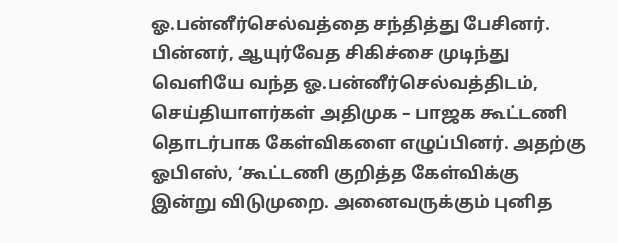ஓ.பன்னீர்செல்வத்தை சந்தித்து பேசினர். பின்னர், ஆயுர்வேத சிகிச்சை முடிந்து வெளியே வந்த ஓ.பன்னீர்செல்வத்திடம், செய்தியாளர்கள் அதிமுக – பாஜக கூட்டணி தொடர்பாக கேள்விகளை எழுப்பினர். அதற்கு ஓபிஎஸ், ‘கூட்டணி குறித்த கேள்விக்கு இன்று விடுமுறை. அனைவருக்கும் புனித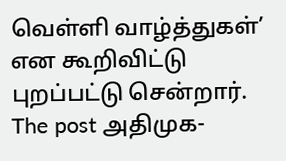வெள்ளி வாழ்த்துகள்’ என கூறிவிட்டு புறப்பட்டு சென்றார்.
The post அதிமுக-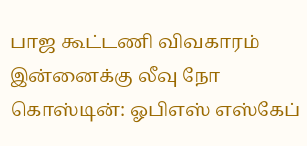பாஜ கூட்டணி விவகாரம் இன்னைக்கு லீவு நோ கொஸ்டின்: ஓபிஎஸ் எஸ்கேப்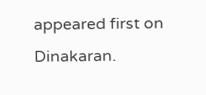appeared first on Dinakaran.